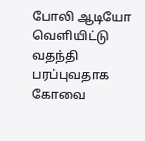போலி ஆடியோ வெளியிட்டு வதந்தி பரப்புவதாக கோவை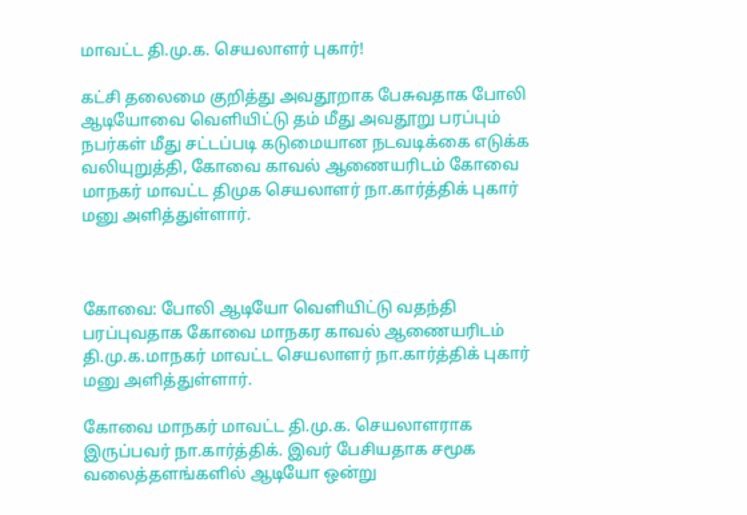மாவட்ட தி.மு.க. செயலாளர் புகார்!

கட்சி தலைமை குறித்து அவதூறாக பேசுவதாக போலி ஆடியோவை வெளியிட்டு தம் மீது அவதூறு பரப்பும் நபர்கள் மீது சட்டப்படி கடுமையான நடவடிக்கை எடுக்க வலியுறுத்தி, கோவை காவல் ஆணையரிடம் கோவை மாநகர் மாவட்ட திமுக செயலாளர் நா.கார்த்திக் புகார் மனு அளித்துள்ளார்.



கோவை: போலி ஆடியோ வெளியிட்டு வதந்தி பரப்புவதாக கோவை மாநகர காவல் ஆணையரிடம் தி.மு.க.மாநகர் மாவட்ட செயலாளர் நா.கார்த்திக் புகார் மனு அளித்துள்ளார்.

கோவை மாநகர் மாவட்ட தி.மு.க. செயலாளராக இருப்பவர் நா.கார்த்திக். இவர் பேசியதாக சமூக வலைத்தளங்களில் ஆடியோ ஒன்று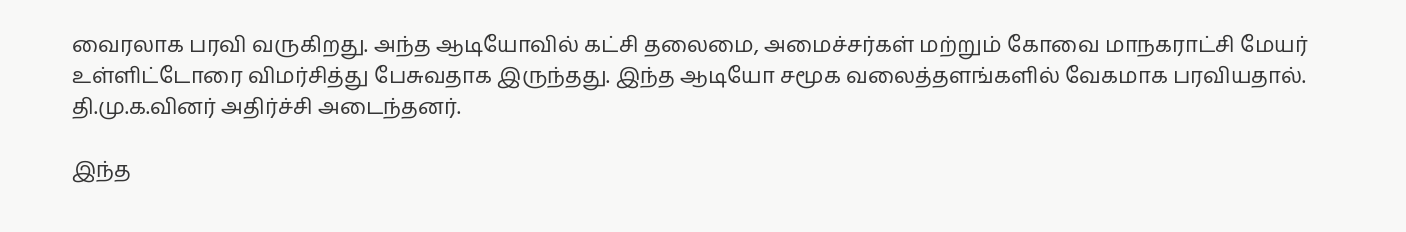வைரலாக பரவி வருகிறது. அந்த ஆடியோவில் கட்சி தலைமை, அமைச்சர்கள் மற்றும் கோவை மாநகராட்சி மேயர் உள்ளிட்டோரை விமர்சித்து பேசுவதாக இருந்தது. இந்த ஆடியோ சமூக வலைத்தளங்களில் வேகமாக பரவியதால். தி.மு.க.வினர் அதிர்ச்சி அடைந்தனர்.

இந்த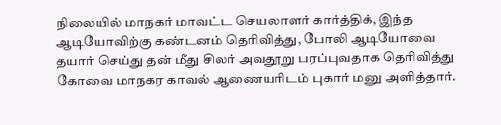நிலையில் மாநகர் மாவட்ட செயலாளர் கார்த்திக், இந்த ஆடியோவிற்கு கண்டனம் தெரிவித்து, போலி ஆடியோவை தயார் செய்து தன் மீது சிலர் அவதூறு பரப்புவதாக தெரிவித்து கோவை மாநகர காவல் ஆணையரிடம் புகார் மனு அளித்தார்.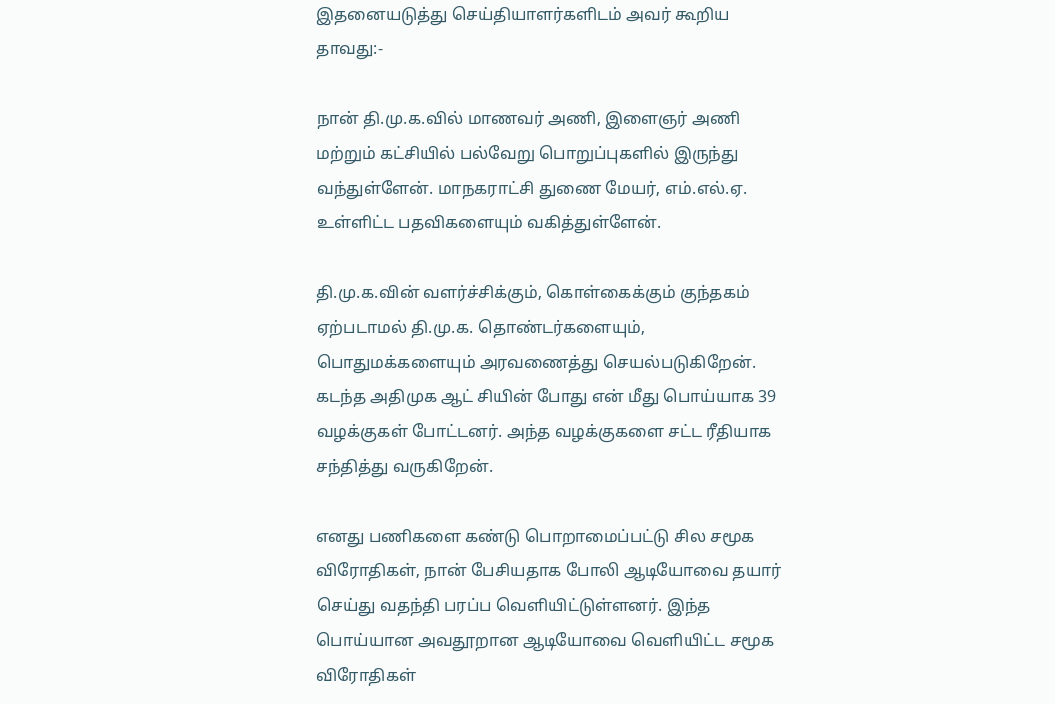இதனையடுத்து செய்தியாளர்களிடம் அவர் கூறிய தாவது:-

நான் தி.மு.க.வில் மாணவர் அணி, இளைஞர் அணி மற்றும் கட்சியில் பல்வேறு பொறுப்புகளில் இருந்து வந்துள்ளேன். மாநகராட்சி துணை மேயர், எம்.எல்.ஏ. உள்ளிட்ட பதவிகளையும் வகித்துள்ளேன்.

தி.மு.க.வின் வளர்ச்சிக்கும், கொள்கைக்கும் குந்தகம் ஏற்படாமல் தி.மு.க. தொண்டர்களையும், பொதுமக்களையும் அரவணைத்து செயல்படுகிறேன். கடந்த அதிமுக ஆட் சியின் போது என் மீது பொய்யாக 39 வழக்குகள் போட்டனர். அந்த வழக்குகளை சட்ட ரீதியாக சந்தித்து வருகிறேன்.

எனது பணிகளை கண்டு பொறாமைப்பட்டு சில சமூக விரோதிகள், நான் பேசியதாக போலி ஆடியோவை தயார் செய்து வதந்தி பரப்ப வெளியிட்டுள்ளனர். இந்த பொய்யான அவதூறான ஆடியோவை வெளியிட்ட சமூக விரோதிகள்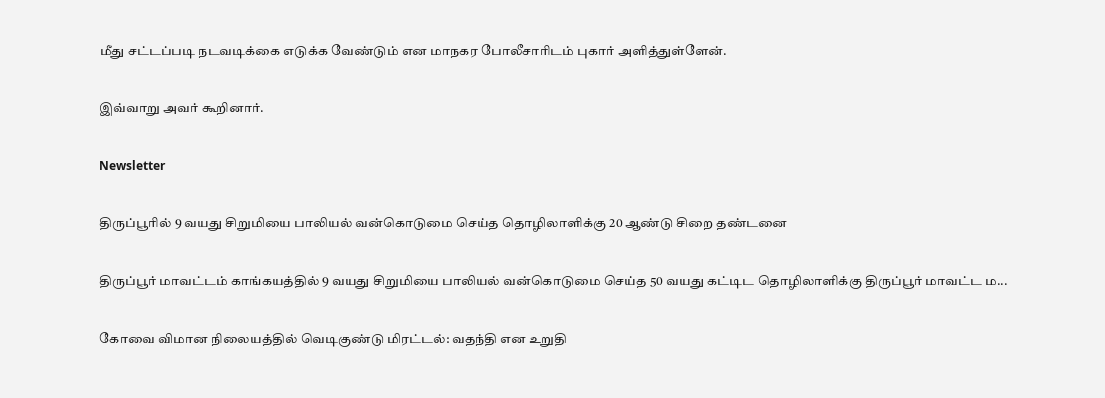மீது சட்டப்படி நடவடிக்கை எடுக்க வேண்டும் என மாநகர போலீசாரிடம் புகார் அளித்துள்ளேன்.

இவ்வாறு அவர் கூறினார்.

Newsletter

திருப்பூரில் 9 வயது சிறுமியை பாலியல் வன்கொடுமை செய்த தொழிலாளிக்கு 20 ஆண்டு சிறை தண்டனை

திருப்பூர் மாவட்டம் காங்கயத்தில் 9 வயது சிறுமியை பாலியல் வன்கொடுமை செய்த 50 வயது கட்டிட தொழிலாளிக்கு திருப்பூர் மாவட்ட ம...

கோவை விமான நிலையத்தில் வெடிகுண்டு மிரட்டல்: வதந்தி என உறுதி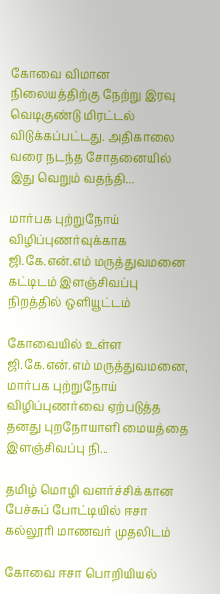கோவை விமான நிலையத்திற்கு நேற்று இரவு வெடிகுண்டு மிரட்டல் விடுக்கப்பட்டது. அதிகாலை வரை நடந்த சோதனையில் இது வெறும் வதந்தி...

மார்பக புற்றுநோய் விழிப்புணர்வுக்காக ஜி.கே.என்.எம் மருத்துவமனை கட்டிடம் இளஞ்சிவப்பு நிறத்தில் ஒளியூட்டம்

கோவையில் உள்ள ஜி.கே.என்.எம் மருத்துவமனை, மார்பக புற்றுநோய் விழிப்புணர்வை ஏற்படுத்த தனது புறநோயாளி மையத்தை இளஞ்சிவப்பு நி...

தமிழ் மொழி வளர்ச்சிக்கான பேச்சுப் போட்டியில் ஈசா கல்லூரி மாணவர் முதலிடம்

கோவை ஈசா பொறியியல்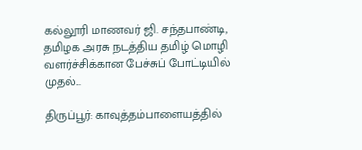கல்லூரி மாணவர் ஜி. சந்தபாண்டி, தமிழக அரசு நடத்திய தமிழ் மொழி வளர்ச்சிக்கான பேச்சுப் போட்டியில் முதல்...

திருப்பூர்: காவுத்தம்பாளையத்தில்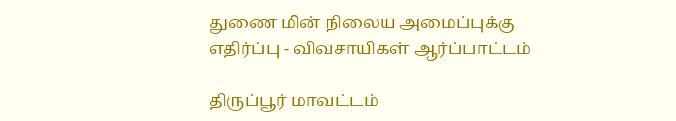துணை மின் நிலைய அமைப்புக்கு எதிர்ப்பு - விவசாயிகள் ஆர்ப்பாட்டம்

திருப்பூர் மாவட்டம்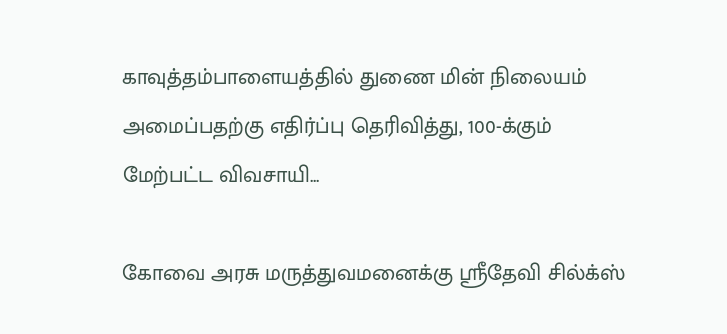காவுத்தம்பாளையத்தில் துணை மின் நிலையம் அமைப்பதற்கு எதிர்ப்பு தெரிவித்து, 100-க்கும் மேற்பட்ட விவசாயி...

கோவை அரசு மருத்துவமனைக்கு ஸ்ரீதேவி சில்க்ஸ்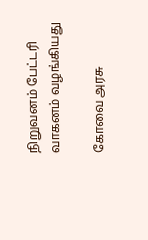நிறுவனம் பேட்டரி வாகனம் வழங்கியது

கோவை அரசு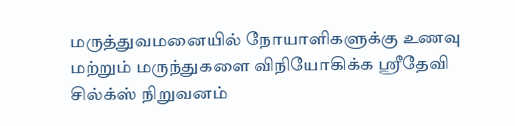மருத்துவமனையில் நோயாளிகளுக்கு உணவு மற்றும் மருந்துகளை விநியோகிக்க ஸ்ரீதேவி சில்க்ஸ் நிறுவனம்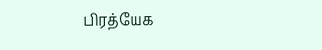பிரத்யேக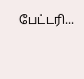பேட்டரி...